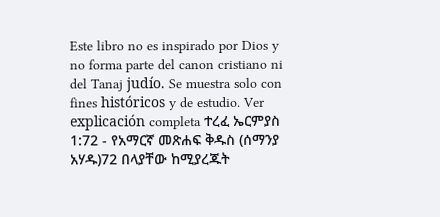Este libro no es inspirado por Dios y no forma parte del canon cristiano ni del Tanaj judío. Se muestra solo con fines históricos y de estudio. Ver explicación completa ተረፈ ኤርምያስ 1:72 - የአማርኛ መጽሐፍ ቅዱስ (ሰማንያ አሃዱ)72 በላያቸው ከሚያረጁት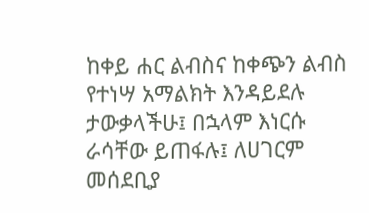ከቀይ ሐር ልብስና ከቀጭን ልብስ የተነሣ አማልክት እንዳይደሉ ታውቃላችሁ፤ በኋላም እነርሱ ራሳቸው ይጠፋሉ፤ ለሀገርም መሰደቢያ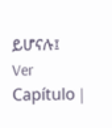ይሆናሉ፤ Ver Capítulo |